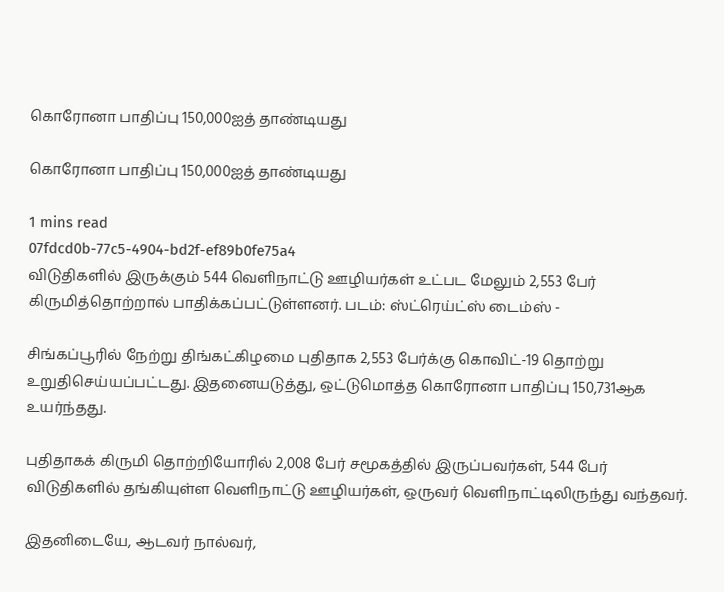கொரோனா பாதிப்பு 150,000ஐத் தாண்டியது

கொரோனா பாதிப்பு 150,000ஐத் தாண்டியது

1 mins read
07fdcd0b-77c5-4904-bd2f-ef89b0fe75a4
விடுதிகளில் இருக்கும் 544 வெளிநாட்டு ஊழியர்கள் உட்பட மேலும் 2,553 பேர் கிருமித்தொற்றால் பாதிக்கப்பட்டுள்ளனர். படம்: ஸ்ட்ரெய்ட்ஸ் டைம்ஸ் -

சிங்கப்பூரில் நேற்று திங்கட்கிழமை புதிதாக 2,553 பேர்க்கு கொவிட்-19 தொற்று உறுதிசெய்யப்பட்டது. இதனையடுத்து, ஒட்டுமொத்த கொரோனா பாதிப்பு 150,731ஆக உயர்ந்தது.

புதிதாகக் கிருமி தொற்றியோரில் 2,008 பேர் சமூகத்தில் இருப்பவர்கள், 544 பேர் விடுதிகளில் தங்கியுள்ள வெளிநாட்டு ஊழியர்கள், ஒருவர் வெளிநாட்டிலிருந்து வந்தவர்.

இதனிடையே, ஆடவர் நால்வர்,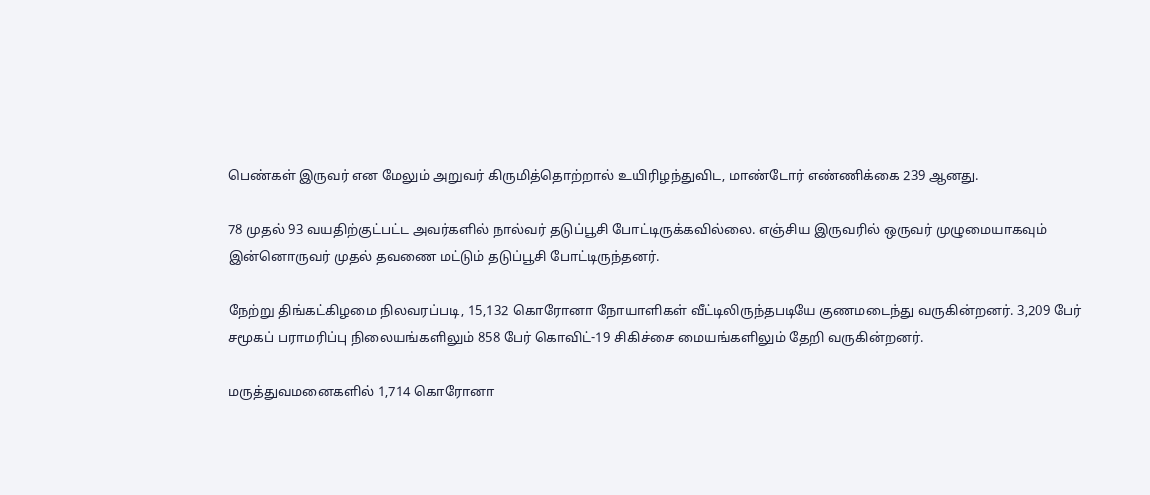பெண்கள் இருவர் என மேலும் அறுவர் கிருமித்தொற்றால் உயிரிழந்துவிட, மாண்டோர் எண்ணிக்கை 239 ஆனது.

78 முதல் 93 வயதிற்குட்பட்ட அவர்களில் நால்வர் தடுப்பூசி போட்டிருக்கவில்லை. எஞ்சிய இருவரில் ஒருவர் முழுமையாகவும் இன்னொருவர் முதல் தவணை மட்டும் தடுப்பூசி போட்டிருந்தனர்.

நேற்று திங்கட்கிழமை நிலவரப்படி, 15,132 கொரோனா நோயாளிகள் வீட்டிலிருந்தபடியே குணமடைந்து வருகின்றனர். 3,209 பேர் சமூகப் பராமரிப்பு நிலையங்களிலும் 858 பேர் கொவிட்-19 சிகிச்சை மையங்களிலும் தேறி வருகின்றனர்.

மருத்துவமனைகளில் 1,714 கொரோனா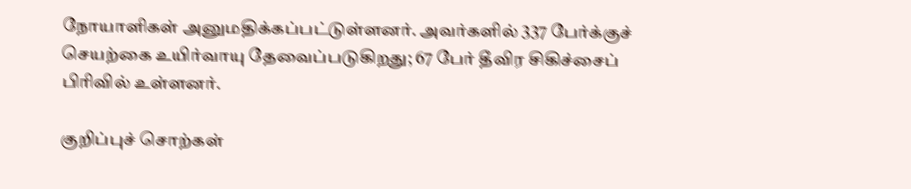நோயாளிகள் அனுமதிக்கப்பட்டுள்ளனர். அவர்களில் 337 பேர்க்குச் செயற்கை உயிர்வாயு தேவைப்படுகிறது; 67 பேர் தீவிர சிகிச்சைப் பிரிவில் உள்ளனர்.

குறிப்புச் சொற்கள்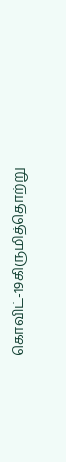கொவிட்-19கிருமித்தொற்று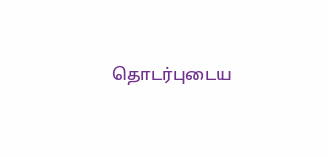தொடர்புடைய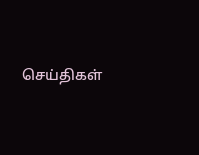செய்திகள்